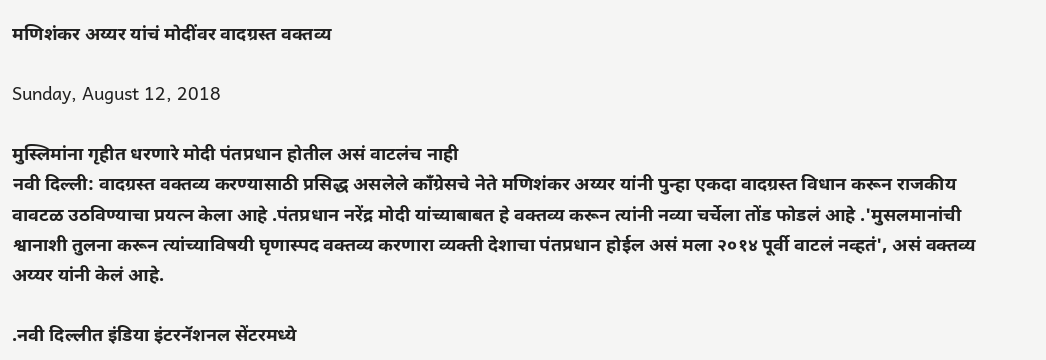मणिशंकर अय्यर यांचं मोदींवर वादग्रस्त वक्तव्य

Sunday, August 12, 2018

मुस्लिमांना गृहीत धरणारे मोदी पंतप्रधान होतील असं वाटलंच नाही
नवी दिल्ली: वादग्रस्त वक्तव्य करण्यासाठी प्रसिद्ध असलेले काँग्रेसचे नेते मणिशंकर अय्यर यांनी पुन्हा एकदा वादग्रस्त विधान करून राजकीय वावटळ उठविण्याचा प्रयत्न केला आहे .पंतप्रधान नरेंद्र मोदी यांच्याबाबत हे वक्तव्य करून त्यांनी नव्या चर्चेला तोंड फोडलं आहे .'मुसलमानांची श्वानाशी तुलना करून त्यांच्याविषयी घृणास्पद वक्तव्य करणारा व्यक्ती देशाचा पंतप्रधान होईल असं मला २०१४ पूर्वी वाटलं नव्हतं', असं वक्तव्य अय्यर यांनी केलं आहे.

.नवी दिल्लीत इंडिया इंटरनॅशनल सेंटरमध्ये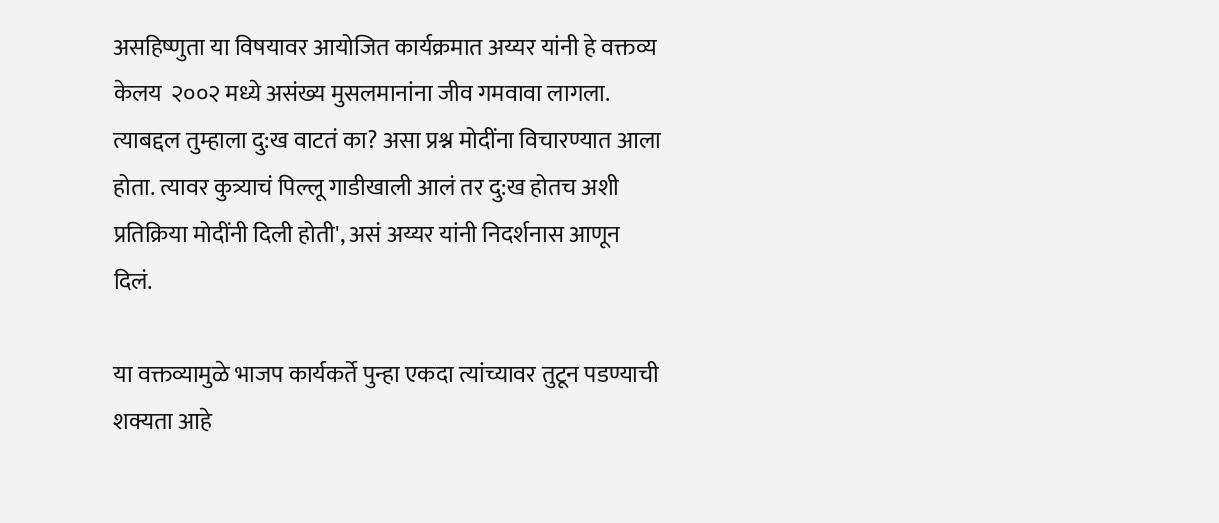असहिष्णुता या विषयावर आयोजित कार्यक्रमात अय्यर यांनी हे वक्तव्य केलय  २००२ मध्ये असंख्य मुसलमानांना जीव गमवावा लागला. त्याबद्दल तुम्हाला दु:ख वाटतं का? असा प्रश्न मोदींना विचारण्यात आला होता. त्यावर कुत्र्याचं पिल्लू गाडीखाली आलं तर दु:ख होतच अशी प्रतिक्रिया मोदींनी दिली होती', असं अय्यर यांनी निदर्शनास आणून दिलं.

या वक्तव्यामुळे भाजप कार्यकर्ते पुन्हा एकदा त्यांच्यावर तुटून पडण्याची शक्यता आहे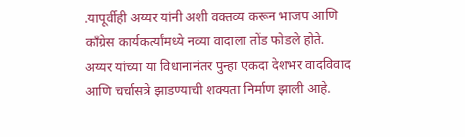.यापूर्वीही अय्यर यांनी अशी वक्तव्य करून भाजप आणि काँग्रेस कार्यकर्त्यांमध्ये नव्या वादाला तोंड फोडले होते. अय्यर यांच्या या विधानानंतर पुन्हा एकदा देशभर वादविवाद आणि चर्चासत्रे झाडण्याची शक्यता निर्माण झाली आहे.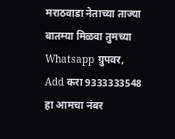मराठवाडा नेताच्या ताज्या बातम्या मिळवा तुमच्या Whatsapp ग्रुपवर,
Add करा 9333333548 हा आमचा नंबर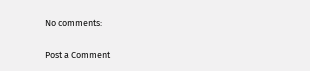No comments:

Post a Comment